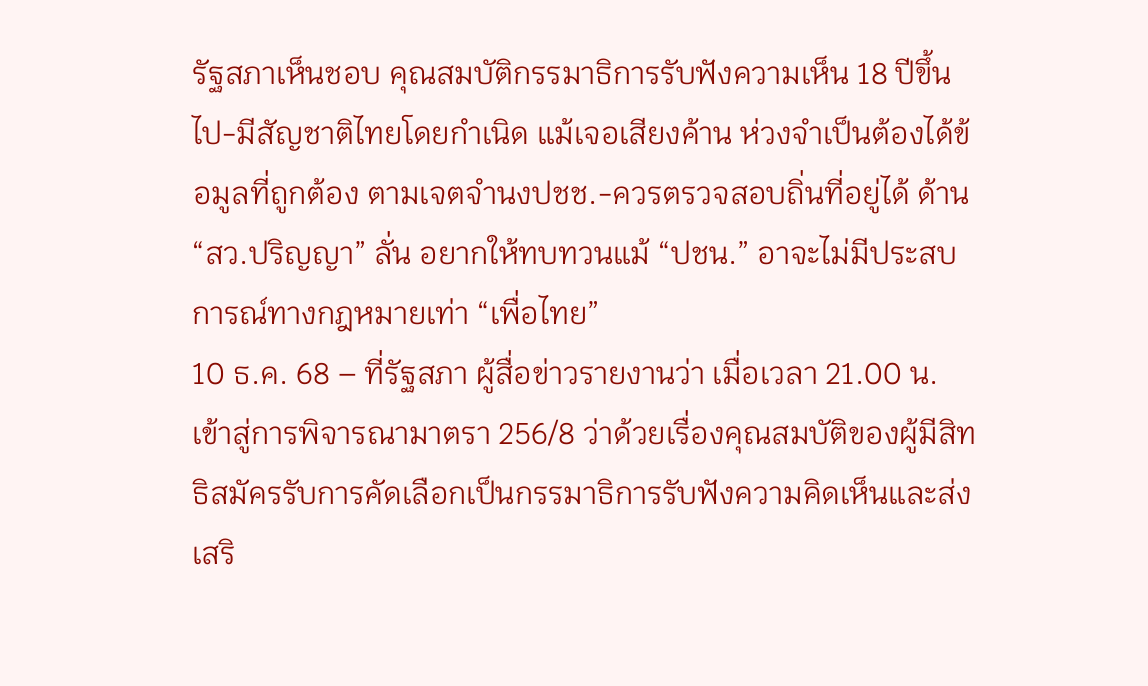รัฐสภาเห็นชอบ คุณสมบัติกรรมาธิการรับฟังความเห็น 18 ปีขึ้นไป-มีสัญชาติไทยโดยกำเนิด แม้เจอเสียงค้าน ห่วงจำเป็นต้องได้ข้อมูลที่ถูกต้อง ตามเจตจำนงปชช.-ควรตรวจสอบถิ่นที่อยู่ได้ ด้าน “สว.ปริญญา” ลั่น อยากให้ทบทวนแม้ “ปชน.” อาจะไม่มีประสบการณ์ทางกฎหมายเท่า “เพื่อไทย”
10 ธ.ค. 68 – ที่รัฐสภา ผู้สื่อข่าวรายงานว่า เมื่อเวลา 21.00 น. เข้าสู่การพิจารณามาตรา 256/8 ว่าด้วยเรื่องคุณสมบัติของผู้มีสิทธิสมัครรับการคัดเลือกเป็นกรรมาธิการรับฟังความคิดเห็นและส่งเสริ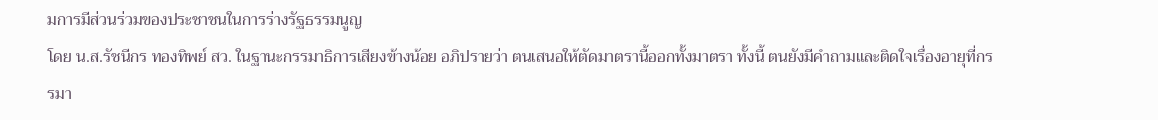มการมีส่วนร่วมของประชาชนในการร่างรัฐธรรมนูญ
โดย น.ส.รัชนีกร ทองทิพย์ สว. ในฐานะกรรมาธิการเสียงข้างน้อย อภิปรายว่า ตนเสนอให้ตัดมาตรานี้ออกทั้งมาตรา ทั้งนี้ ตนยังมีคำถามและติดใจเรื่องอายุที่กรรมา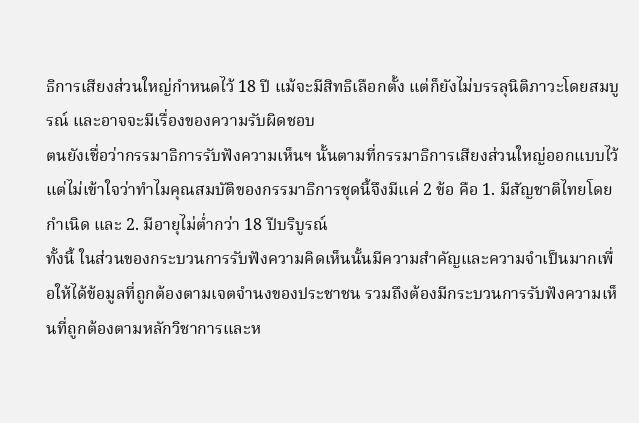ธิการเสียงส่วนใหญ่กำหนดไว้ 18 ปี แม้จะมีสิทธิเลือกตั้ง แต่ก็ยังไม่บรรลุนิติภาวะโดยสมบูรณ์ และอาจจะมีเรื่องของความรับผิดชอบ
ตนยังเชื่อว่ากรรมาธิการรับฟังความเห็นฯ นั้นตามที่กรรมาธิการเสียงส่วนใหญ่ออกแบบไว้ แต่ไม่เข้าใจว่าทำไมคุณสมบัติของกรรมาธิการชุดนี้จึงมีแค่ 2 ข้อ คือ 1. มีสัญชาติไทยโดยกำเนิด และ 2. มีอายุไม่ต่ำกว่า 18 ปีบริบูรณ์
ทั้งนี้ ในส่วนของกระบวนการรับฟังความคิดเห็นนั้นมีความสำคัญและความจำเป็นมากเพื่อให้ได้ข้อมูลที่ถูกต้องตามเจตจำนงของประชาชน รวมถึงต้องมีกระบวนการรับฟังความเห็นที่ถูกต้องตามหลักวิชาการและห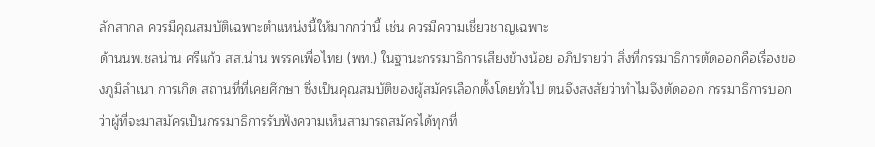ลักสากล ควรมีคุณสมบัติเฉพาะตำแหน่งนี้ให้มากกว่านี้ เช่น ควรมีความเชี่ยวชาญเฉพาะ
ด้านนพ.ชลน่าน ศรีแก้ว สส.น่าน พรรคเพื่อไทย (พท.) ในฐานะกรรมาธิการเสียงข้างน้อย อภิปรายว่า สิ่งที่กรรมาธิการตัดออกคือเรื่องของภูมิลำเนา การเกิด สถานที่ที่เคยศึกษา ซึ่งเป็นคุณสมบัติของผู้สมัครเลือกตั้งโดยทั่วไป ตนจึงสงสัยว่าทำไมจึงตัดออก กรรมาธิการบอกว่าผู้ที่จะมาสมัครเป็นกรรมาธิการรับฟังความเห็นสามารถสมัครได้ทุกที่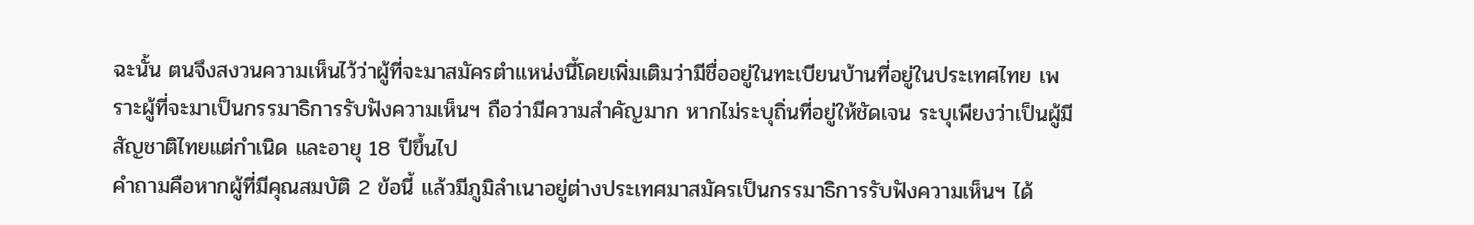ฉะนั้น ตนจึงสงวนความเห็นไว้ว่าผู้ที่จะมาสมัครตำแหน่งนี้โดยเพิ่มเติมว่ามีชื่ออยู่ในทะเบียนบ้านที่อยู่ในประเทศไทย เพราะผู้ที่จะมาเป็นกรรมาธิการรับฟังความเห็นฯ ถือว่ามีความสำคัญมาก หากไม่ระบุถิ่นที่อยู่ให้ชัดเจน ระบุเพียงว่าเป็นผู้มีสัญชาติไทยแต่กำเนิด และอายุ 18 ปีขึ้นไป
คำถามคือหากผู้ที่มีคุณสมบัติ 2 ข้อนี้ แล้วมีภูมิลำเนาอยู่ต่างประเทศมาสมัครเป็นกรรมาธิการรับฟังความเห็นฯ ได้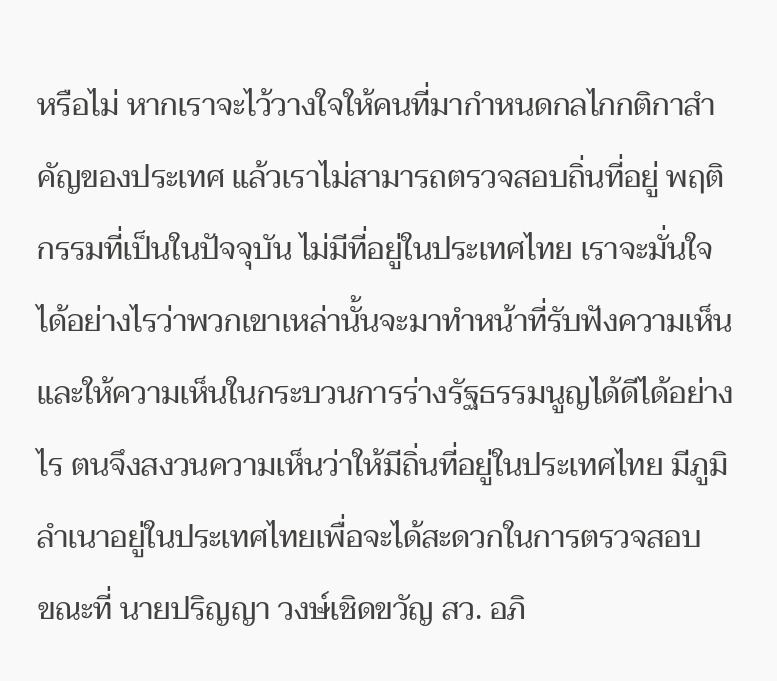หรือไม่ หากเราจะไว้วางใจให้คนที่มากำหนดกลไกกติกาสำคัญของประเทศ แล้วเราไม่สามารถตรวจสอบถิ่นที่อยู่ พฤติกรรมที่เป็นในปัจจุบัน ไม่มีที่อยู่ในประเทศไทย เราจะมั่นใจได้อย่างไรว่าพวกเขาเหล่านั้นจะมาทำหน้าที่รับฟังความเห็นและให้ความเห็นในกระบวนการร่างรัฐธรรมนูญได้ดีได้อย่างไร ตนจึงสงวนความเห็นว่าให้มีถิ่นที่อยู่ในประเทศไทย มีภูมิลำเนาอยู่ในประเทศไทยเพื่อจะได้สะดวกในการตรวจสอบ
ขณะที่ นายปริญญา วงษ์เชิดขวัญ สว. อภิ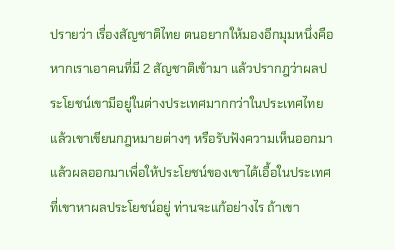ปรายว่า เรื่องสัญชาติไทย ตนอยากให้มองอีกมุมหนึ่งคือหากเราเอาคนที่มี 2 สัญชาติเข้ามา แล้วปรากฎว่าผลประโยชน์เขามีอยู่ในต่างประเทศมากกว่าในประเทศไทย แล้วเขาเขียนกฎหมายต่างๆ หรือรับฟังความเห็นออกมาแล้วผลออกมาเพื่อให้ประโยชน์ของเขาได้เอื้อในประเทศที่เขาหาผลประโยชน์อยู่ ท่านจะแก้อย่างไร ถ้าเขา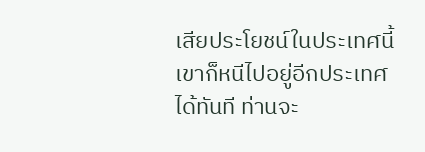เสียประโยชน์ในประเทศนี้ เขาก็หนีไปอยู่อีกประเทศได้ทันที ท่านจะ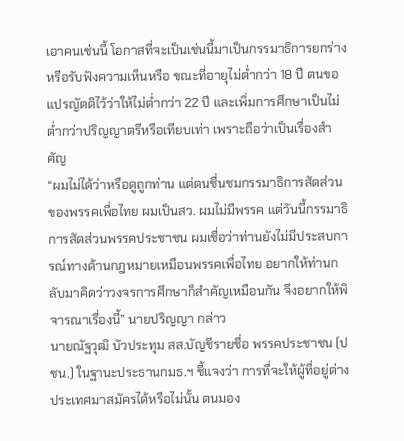เอาคนเช่นนี้ โอกาสที่จะเป็นเช่นนี้มาเป็นกรรมาธิการยกร่างหรือรับฟังความเห็นหรือ ขณะที่อายุไม่ต่ำกว่า 18 ปี ตนขอแปรญัตติไว้ว่าให้ไม่ต่ำกว่า 22 ปี และเพิ่มการศึกษาเป็นไม่ต่ำกว่าปริญญาตรีหรือเทียบเท่า เพราะถือว่าเป็นเรื่องสำคัญ
“ผมไม่ได้ว่าหรือดูถูกท่าน แต่ตนชื่นชมกรรมาธิการสัดส่วนของพรรคเพื่อไทย ผมเป็นสว. ผมไม่มีพรรค แต่วันนี้กรรมาธิการสัดส่วนพรรคประชาชน ผมเชื่อว่าท่านยังไม่มีประสบการณ์ทางด้านกฎหมายเหมือนพรรคเพื่อไทย อยากให้ท่านกลับมาคิดว่าวงจรการศึกษาก็สำคัญเหมือนกัน จึงอยากให้พิจารณาเรื่องนี้” นายปริญญา กล่าว
นายณัฐวุฒิ บัวประทุม สส.บัญชีรายชื่อ พรรคประชาชน (ปชน.) ในฐานะประธานกมธ.ฯ ชี้แจงว่า การที่จะให้ผู้ที่อยู่ต่างประเทศมาสมัครได้หรือไม่นั้น ตนมอง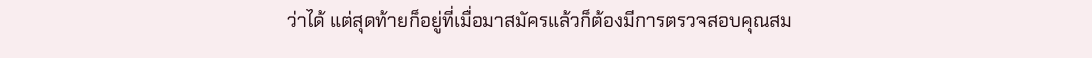ว่าได้ แต่สุดท้ายก็อยู่ที่เมื่อมาสมัครแล้วก็ต้องมีการตรวจสอบคุณสม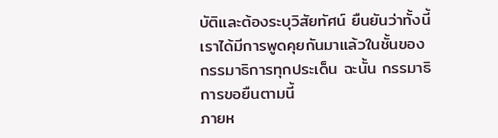บัติและต้องระบุวิสัยทัศน์ ยืนยันว่าทั้งนี้เราได้มีการพูดคุยกันมาแล้วในชั้นของกรรมาธิการทุกประเด็น ฉะนั้น กรรมาธิการขอยืนตามนี้
ภายห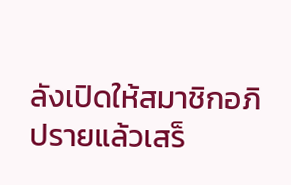ลังเปิดให้สมาชิกอภิปรายแล้วเสร็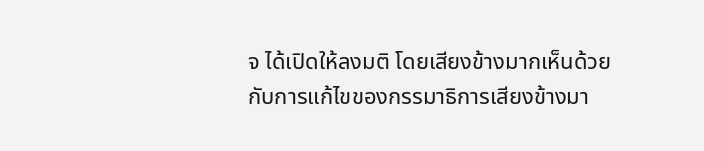จ ได้เปิดให้ลงมติ โดยเสียงข้างมากเห็นด้วยกับการแก้ไขของกรรมาธิการเสียงข้างมา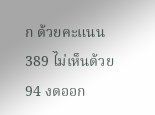ก ด้วยคะแนน 389 ไม่เห็นด้วย 94 งดออก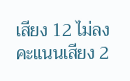เสียง 12 ไม่ลงคะแนนเสียง 2